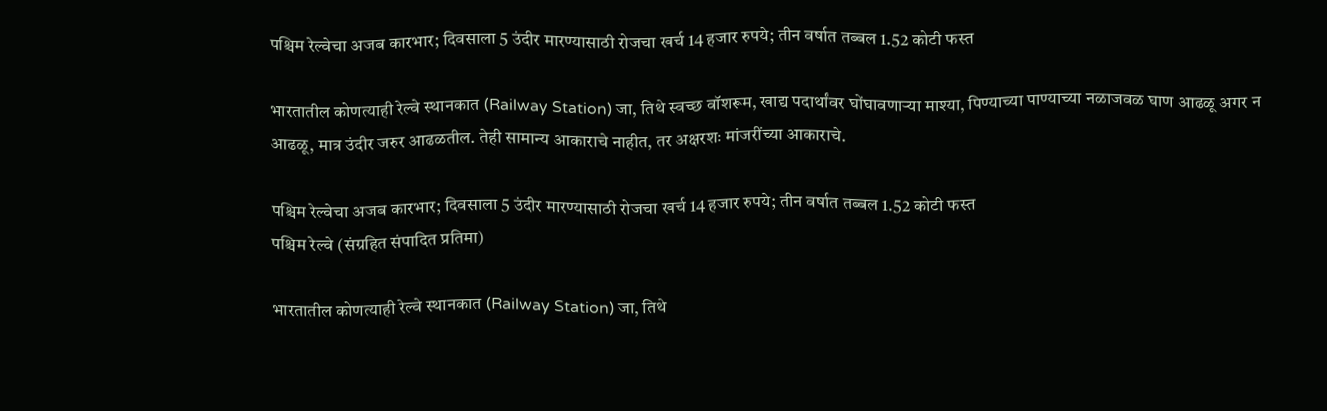पश्चिम रेल्वेचा अजब कारभार; दिवसाला 5 उंदीर मारण्यासाठी रोजचा खर्च 14 हजार रुपये; तीन वर्षात तब्बल 1.52 कोटी फस्त

भारतातील कोणत्याही रेल्वे स्थानकात (Railway Station) जा, तिथे स्वच्छ वॉशरूम, खाद्य पदार्थांवर घोंघावणाऱ्या माश्या, पिण्याच्या पाण्याच्या नळाजवळ घाण आढळू अगर न आढळू, मात्र उंदीर जरुर आढळतील. तेही सामान्य आकाराचे नाहीत, तर अक्षरशः मांजरींच्या आकाराचे.

पश्चिम रेल्वेचा अजब कारभार; दिवसाला 5 उंदीर मारण्यासाठी रोजचा खर्च 14 हजार रुपये; तीन वर्षात तब्बल 1.52 कोटी फस्त
पश्चिम रेल्वे (संग्रहित संपादित प्रतिमा)

भारतातील कोणत्याही रेल्वे स्थानकात (Railway Station) जा, तिथे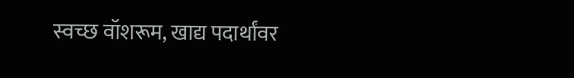स्वच्छ वॉशरूम, खाद्य पदार्थांवर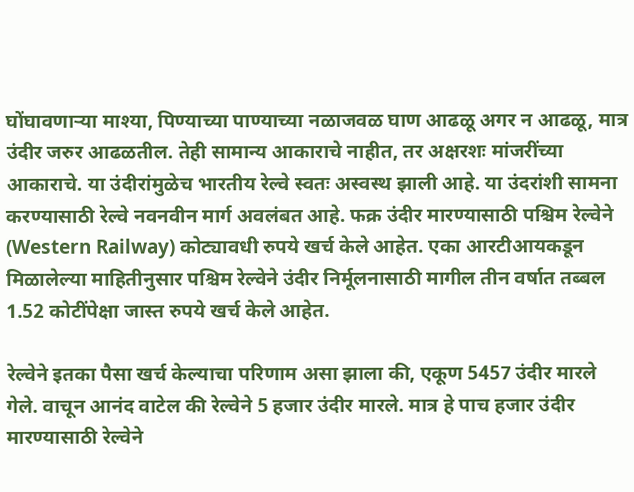घोंघावणाऱ्या माश्या, पिण्याच्या पाण्याच्या नळाजवळ घाण आढळू अगर न आढळू, मात्र उंदीर जरुर आढळतील. तेही सामान्य आकाराचे नाहीत, तर अक्षरशः मांजरींच्या आकाराचे. या उंदीरांमुळेच भारतीय रेल्वे स्वतः अस्वस्थ झाली आहे. या उंदरांशी सामना करण्यासाठी रेल्वे नवनवीन मार्ग अवलंबत आहे. फक्र उंदीर मारण्यासाठी पश्चिम रेल्वेने (Western Railway) कोट्यावधी रुपये खर्च केले आहेत. एका आरटीआयकडून मिळालेल्या माहितीनुसार पश्चिम रेल्वेने उंदीर निर्मूलनासाठी मागील तीन वर्षात तब्बल 1.52 कोटींपेक्षा जास्त रुपये खर्च केले आहेत.

रेल्वेने इतका पैसा खर्च केल्याचा परिणाम असा झाला की, एकूण 5457 उंदीर मारले गेले. वाचून आनंद वाटेल की रेल्वेने 5 हजार उंदीर मारले. मात्र हे पाच हजार उंदीर मारण्यासाठी रेल्वेने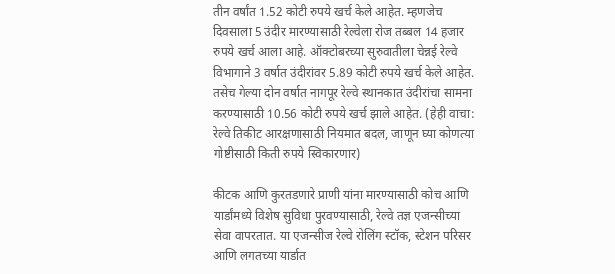तीन वर्षांत 1.52 कोटी रुपये खर्च केले आहेत. म्हणजेच दिवसाला 5 उंदीर मारण्यासाठी रेल्वेला रोज तब्बल 14 हजार रुपये खर्च आला आहे. ऑक्टोबरच्या सुरुवातीला चेन्नई रेल्वे विभागाने 3 वर्षात उंदीरांवर 5.89 कोटी रुपये खर्च केले आहेत. तसेच गेल्या दोन वर्षात नागपूर रेल्वे स्थानकात उंदीरांचा सामना करण्यासाठी 10.56 कोटी रुपये खर्च झाले आहेत. (हेही वाचा: रेल्वे तिकीट आरक्षणासाठी नियमात बदल, जाणून घ्या कोणत्या गोष्टीसाठी किती रुपये स्विकारणार)

कीटक आणि कुरतडणारे प्राणी यांना मारण्यासाठी कोच आणि यार्डांमध्ये विशेष सुविधा पुरवण्यासाठी, रेल्वे तज्ञ एजन्सीच्या सेवा वापरतात. या एजन्सीज रेल्वे रोलिंग स्टॉक, स्टेशन परिसर आणि लगतच्या यार्डात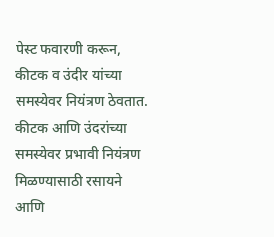पेस्ट फवारणी करून, कीटक व उंदीर यांच्या समस्येवर नियंत्रण ठेवतात. कीटक आणि उंदरांच्या समस्येवर प्रभावी नियंत्रण मिळण्यासाठी रसायने आणि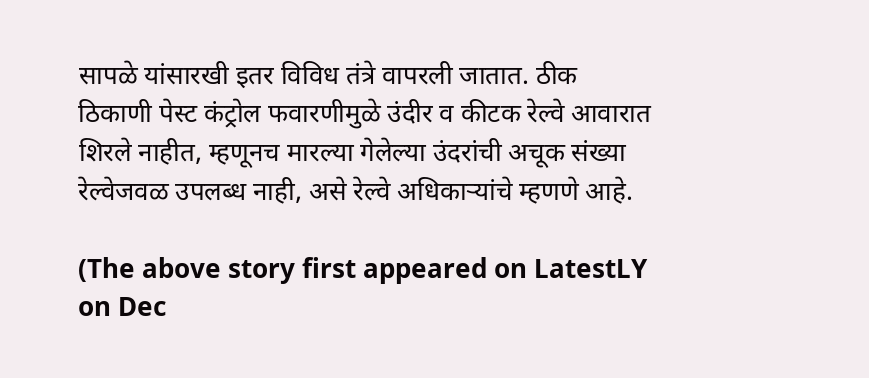सापळे यांसारखी इतर विविध तंत्रे वापरली जातात. ठीक ठिकाणी पेस्ट कंट्रोल फवारणीमुळे उंदीर व कीटक रेल्वे आवारात शिरले नाहीत, म्हणूनच मारल्या गेलेल्या उंदरांची अचूक संख्या रेल्वेजवळ उपलब्ध नाही, असे रेल्वे अधिकाऱ्यांचे म्हणणे आहे.

(The above story first appeared on LatestLY on Dec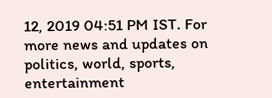12, 2019 04:51 PM IST. For more news and updates on politics, world, sports, entertainment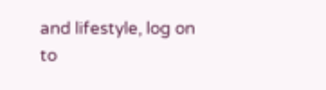and lifestyle, log on to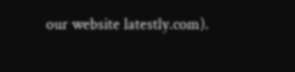our website latestly.com).